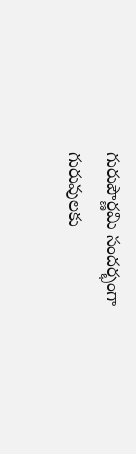గురుపౌర్ణమి సందర్భంగా గురువులకు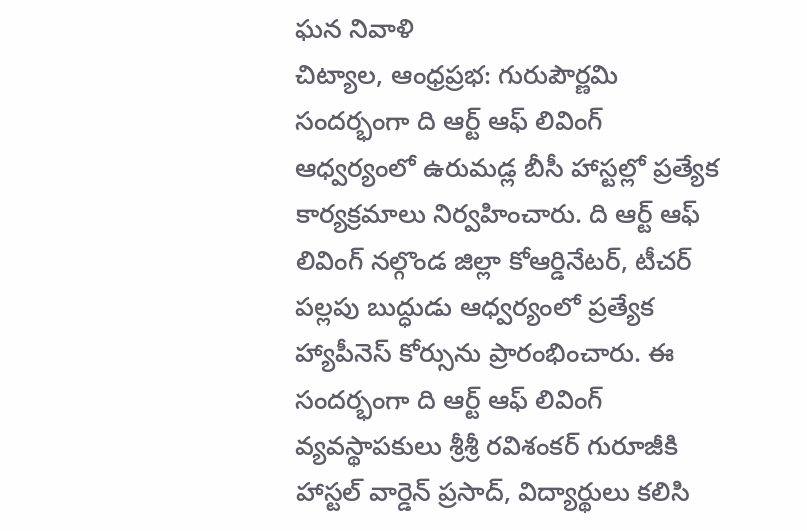ఘన నివాళి
చిట్యాల, ఆంధ్రప్రభ: గురుపౌర్ణమి సందర్భంగా ది ఆర్ట్ ఆఫ్ లివింగ్ ఆధ్వర్యంలో ఉరుమడ్ల బీసీ హాస్టల్లో ప్రత్యేక కార్యక్రమాలు నిర్వహించారు. ది ఆర్ట్ ఆఫ్ లివింగ్ నల్గొండ జిల్లా కోఆర్డినేటర్, టీచర్ పల్లపు బుద్ధుడు ఆధ్వర్యంలో ప్రత్యేక హ్యాపీనెస్ కోర్సును ప్రారంభించారు. ఈ సందర్భంగా ది ఆర్ట్ ఆఫ్ లివింగ్ వ్యవస్థాపకులు శ్రీశ్రీ రవిశంకర్ గురూజీకి హాస్టల్ వార్డెన్ ప్రసాద్, విద్యార్థులు కలిసి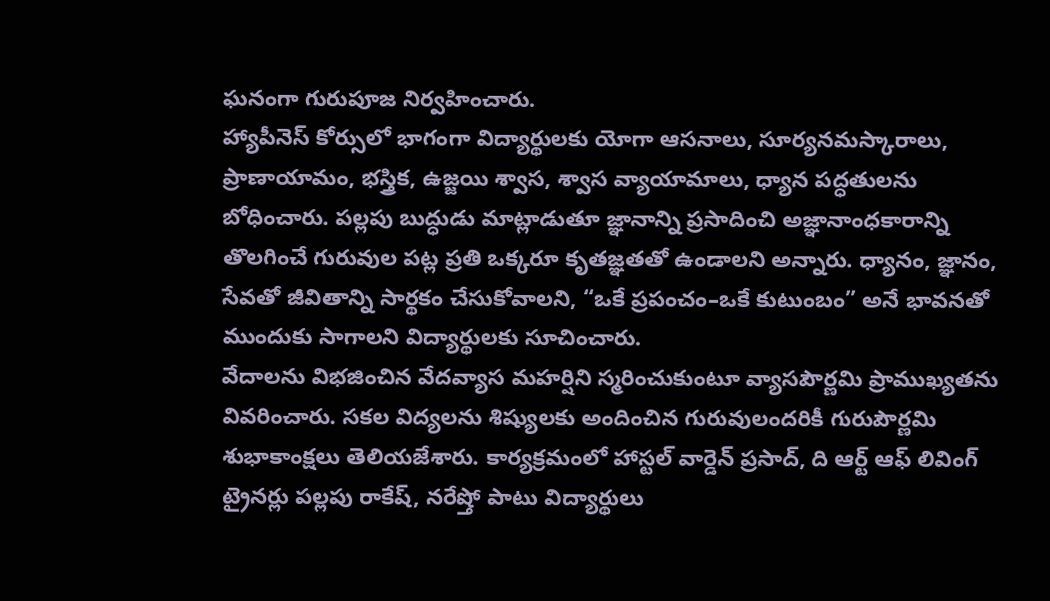ఘనంగా గురుపూజ నిర్వహించారు.
హ్యాపీనెస్ కోర్సులో భాగంగా విద్యార్థులకు యోగా ఆసనాలు, సూర్యనమస్కారాలు, ప్రాణాయామం, భస్త్రిక, ఉజ్జయి శ్వాస, శ్వాస వ్యాయామాలు, ధ్యాన పద్ధతులను బోధించారు. పల్లపు బుద్ధుడు మాట్లాడుతూ జ్ఞానాన్ని ప్రసాదించి అజ్ఞానాంధకారాన్ని తొలగించే గురువుల పట్ల ప్రతి ఒక్కరూ కృతజ్ఞతతో ఉండాలని అన్నారు. ధ్యానం, జ్ఞానం, సేవతో జీవితాన్ని సార్థకం చేసుకోవాలని, “ఒకే ప్రపంచం–ఒకే కుటుంబం” అనే భావనతో ముందుకు సాగాలని విద్యార్థులకు సూచించారు.
వేదాలను విభజించిన వేదవ్యాస మహర్షిని స్మరించుకుంటూ వ్యాసపౌర్ణమి ప్రాముఖ్యతను వివరించారు. సకల విద్యలను శిష్యులకు అందించిన గురువులందరికీ గురుపౌర్ణమి శుభాకాంక్షలు తెలియజేశారు. కార్యక్రమంలో హాస్టల్ వార్డెన్ ప్రసాద్, ది ఆర్ట్ ఆఫ్ లివింగ్ ట్రైనర్లు పల్లపు రాకేష్, నరేష్తో పాటు విద్యార్థులు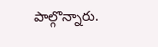పాల్గొన్నారు.